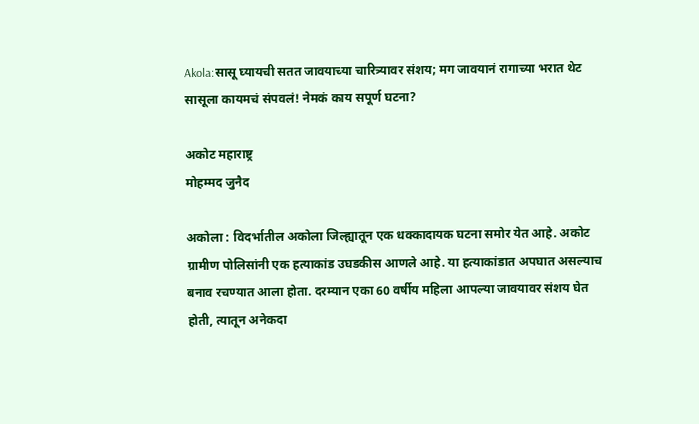Akola:सासू घ्यायची सतत जावयाच्या चारित्र्यावर संशय; मग जावयानं रागाच्या भरात थेट सासूला कायमचं संपवलं! नेमकं काय सपूर्ण घटना?

अकोट महाराष्ट्र
मोहम्मद जुनैद

अकोला : विदर्भातील अकोला जिल्ह्यातून एक धक्कादायक घटना समोर येत आहे. अकोट ग्रामीण पोलिसांनी एक हत्याकांड उघडकीस आणले आहे. या हत्याकांडात अपघात असल्याच बनाव रचण्यात आला होता. दरम्यान एका 60 वर्षीय महिला आपल्या जावयावर संशय घेत होती, त्यातून अनेकदा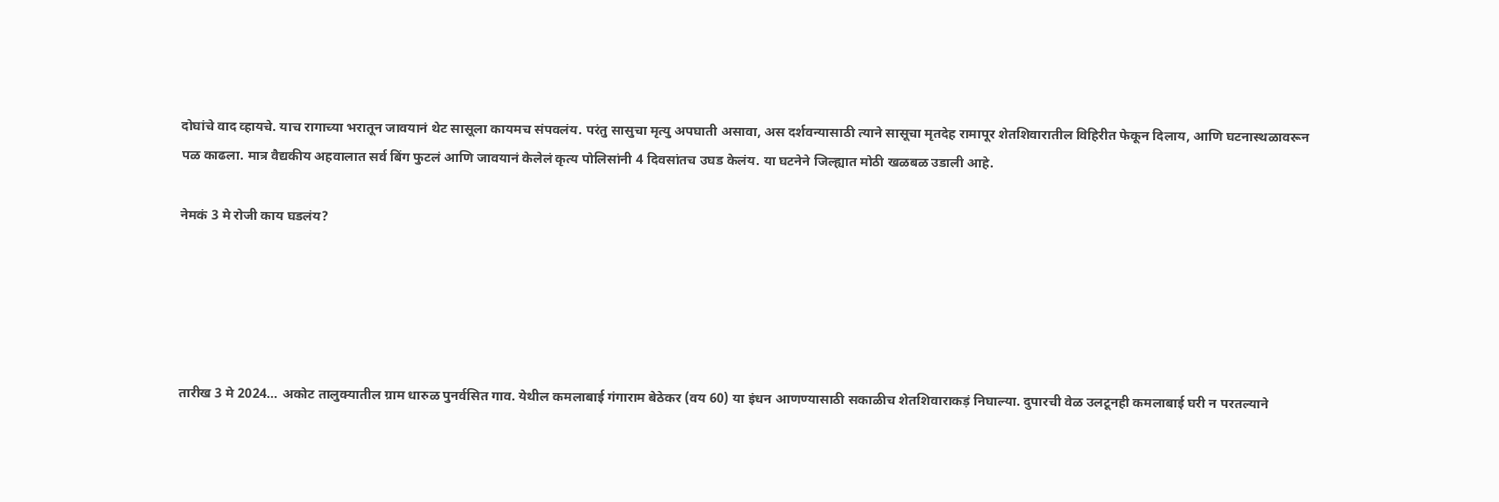दोघांचे वाद व्हायचे. याच रागाच्या भरातून जावयानं थेट सासूला कायमच संपवलंय. परंतु सासुचा मृत्यु अपघाती असावा, अस दर्शवन्यासाठी त्याने सासूचा मृतदेह रामापूर शेतशिवारातील विहिरीत फेकून दिलाय, आणि घटनास्थळावरून पळ काढला. मात्र वैद्यकीय अहवालात सर्व बिंग फुटलं आणि जावयानं केलेलं कृत्य पोलिसांनी 4 दिवसांतच उघड केलंय. या घटनेने जिल्ह्यात मोठी खळबळ उडाली आहे.

नेमकं 3 मे रोजी काय घडलंय?





तारीख 3 मे 2024… अकोट तालुक्यातील ग्राम धारुळ पुनर्वसित गाव. येथील कमलाबाई गंगाराम बेठेकर (वय 60) या इंधन आणण्यासाठी सकाळीच शेतशिवाराकड़ं निघाल्या. दुपारची वेळ उलटूनही कमलाबाई घरी न परतल्याने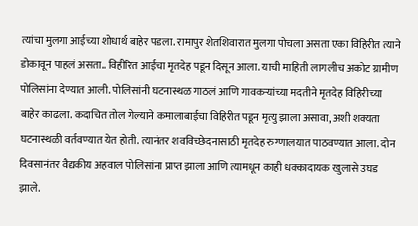त्यांचा मुलगा आईच्या शोधार्थ बाहेर पडला. रामापुर शेतशिवारात मुलगा पोचला असता एका विहिरीत त्याने डोकावून पाहलं असता.. विहीरित आईचा मृतदेह पडून दिसून आला. याची माहिती लागलीच अकोट ग्रामीण पोलिसांना देण्यात आली. पोलिसांनी घटनास्थळ गाठलं आणि गावकऱ्यांच्या मदतीने मृतदेह विहिरीच्या बाहेर काढला. कदाचित तोल गेल्याने कमालाबाईचा विहिरीत पडून मृत्यु झाला असावा, अशी शक्यता घटनास्थळी वर्तवण्यात येत होती. त्यानंतर शवविच्छेदनासाठी मृतदेह रुग्णालयात पाठवण्यात आला. दोन दिवसानंतर वैद्यकीय अहवाल पोलिसांना प्राप्त झाला आणि त्यामधून काही धक्कादायक खुलासे उघड झाले.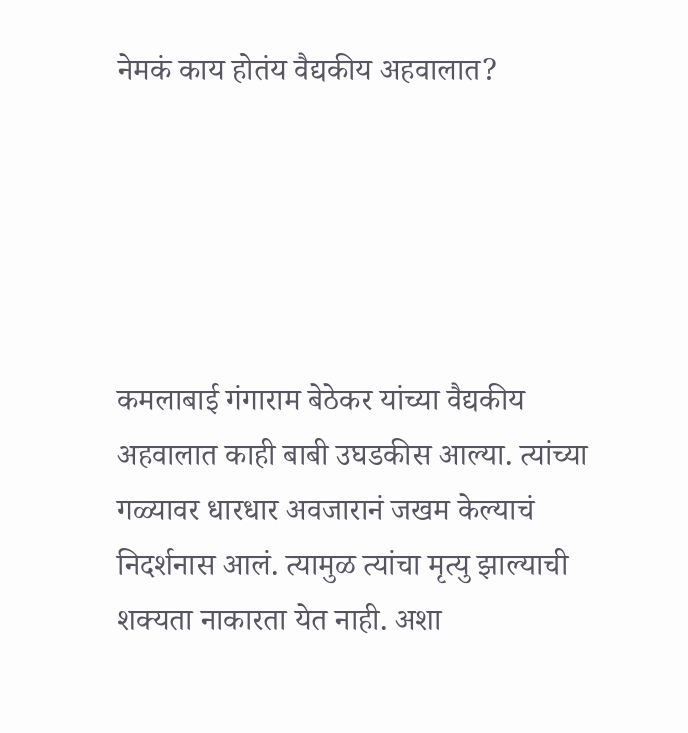नेमकं काय होतंय वैद्यकीय अहवालात?





कमलाबाई गंगाराम बेठेकर यांच्या वैद्यकीय अहवालात काही बाबी उघडकीस आल्या. त्यांच्या गळ्यावर धारधार अवजारानं जखम केल्याचं निदर्शनास आलं. त्यामुळ त्यांचा मृत्यु झाल्याची शक्यता नाकारता येत नाही. अशा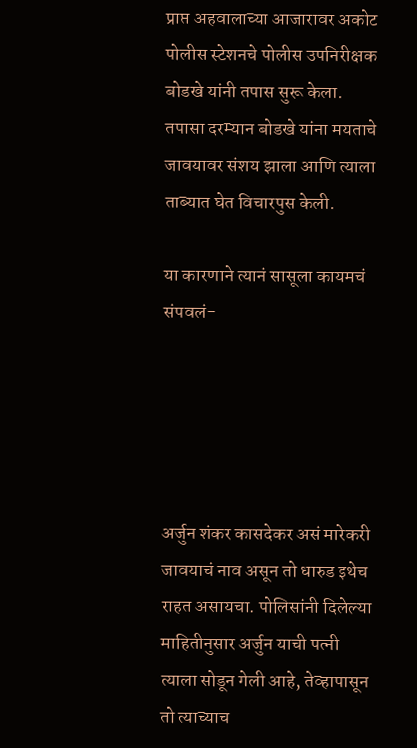प्राप्त अहवालाच्या आजारावर अकोट पोलीस स्टेशनचे पोलीस उपनिरीक्षक बोडखे यांनी तपास सुरू केला. तपासा दरम्यान बोडखे यांना मयताचे जावयावर संशय झाला आणि त्याला ताब्यात घेत विचारपुस केली.

या कारणाने त्यानं सासूला कायमचं संपवलं-





अर्जुन शंकर कासदेकर असं मारेकरी जावयाचं नाव असून तो धारुड इथेच राहत असायचा. पोलिसांनी दिलेल्या माहितीनुसार अर्जुन याची पत्नी त्याला सोडून गेली आहे, तेव्हापासून तो त्याच्याच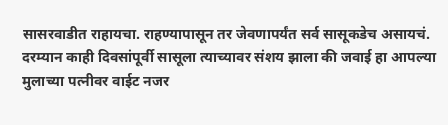सासरवाडीत राहायचा. राहण्यापासून तर जेवणापर्यंत सर्व सासूकडेच असायचं. दरम्यान काही दिवसांपूर्वी सासूला त्याच्यावर संशय झाला की जवाई हा आपल्या मुलाच्या पत्नीवर वाईट नजर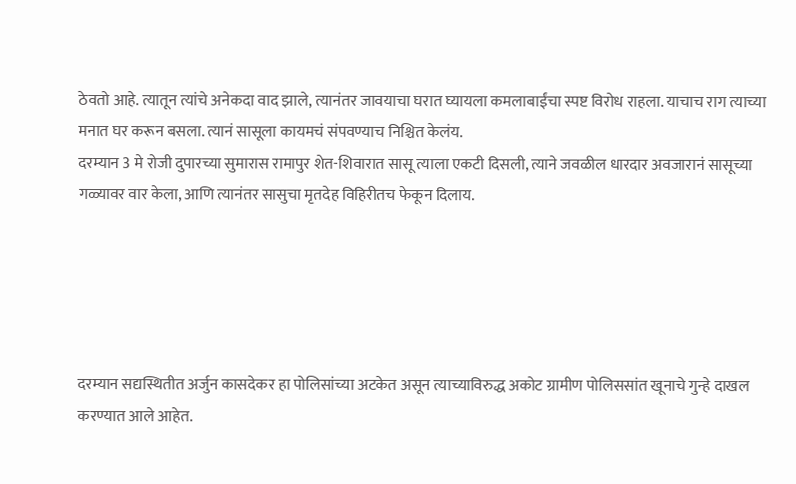ठेवतो आहे. त्यातून त्यांचे अनेकदा वाद झाले, त्यानंतर जावयाचा घरात घ्यायला कमलाबाईंचा स्पष्ट विरोध राहला. याचाच राग त्याच्या मनात घर करून बसला. त्यानं सासूला कायमचं संपवण्याच निश्चित केलंय.
दरम्यान 3 मे रोजी दुपारच्या सुमारास रामापुर शेत-शिवारात सासू त्याला एकटी दिसली, त्याने जवळील धारदार अवजारानं सासूच्या गळ्यावर वार केला, आणि त्यानंतर सासुचा मृतदेह विहिरीतच फेकून दिलाय.





दरम्यान सद्यस्थितीत अर्जुन कासदेकर हा पोलिसांच्या अटकेत असून त्याच्याविरुद्ध अकोट ग्रामीण पोलिससांत खूनाचे गुन्हे दाखल करण्यात आले आहेत.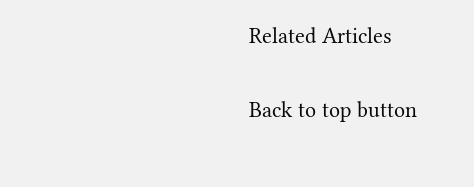Related Articles

Back to top button